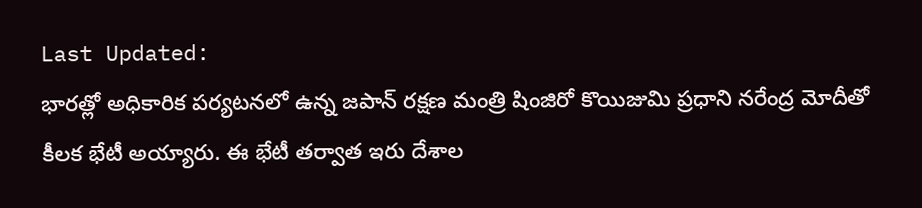Last Updated:
భారత్లో అధికారిక పర్యటనలో ఉన్న జపాన్ రక్షణ మంత్రి షింజిరో కొయిజుమి ప్రధాని నరేంద్ర మోదీతో కీలక భేటీ అయ్యారు. ఈ భేటీ తర్వాత ఇరు దేశాల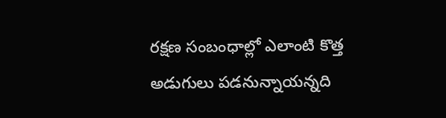రక్షణ సంబంధాల్లో ఎలాంటి కొత్త అడుగులు పడనున్నాయన్నది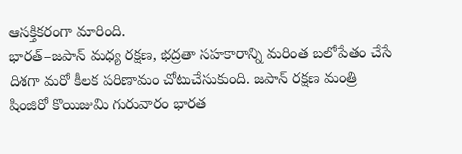ఆసక్తికరంగా మారింది.
భారత్–జపాన్ మధ్య రక్షణ, భద్రతా సహకారాన్ని మరింత బలోపేతం చేసే దిశగా మరో కీలక పరిణామం చోటుచేసుకుంది. జపాన్ రక్షణ మంత్రి షింజిరో కొయిజుమి గురువారం భారత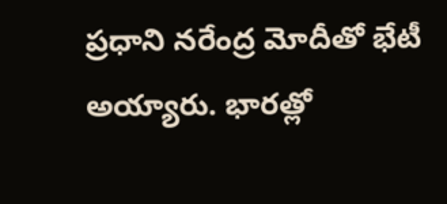ప్రధాని నరేంద్ర మోదీతో భేటీ అయ్యారు. భారత్లో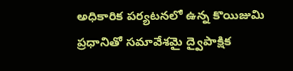అధికారిక పర్యటనలో ఉన్న కొయిజుమి ప్రధానితో సమావేశమై ద్వైపాక్షిక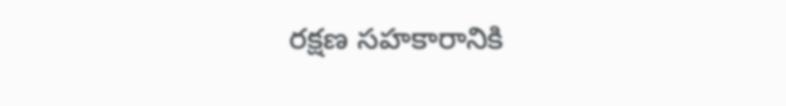రక్షణ సహకారానికి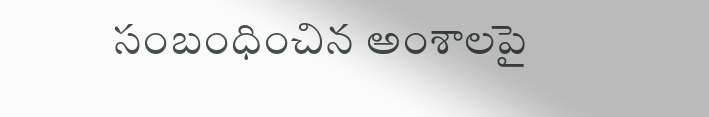సంబంధించిన అంశాలపై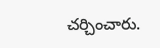చర్చించారు.